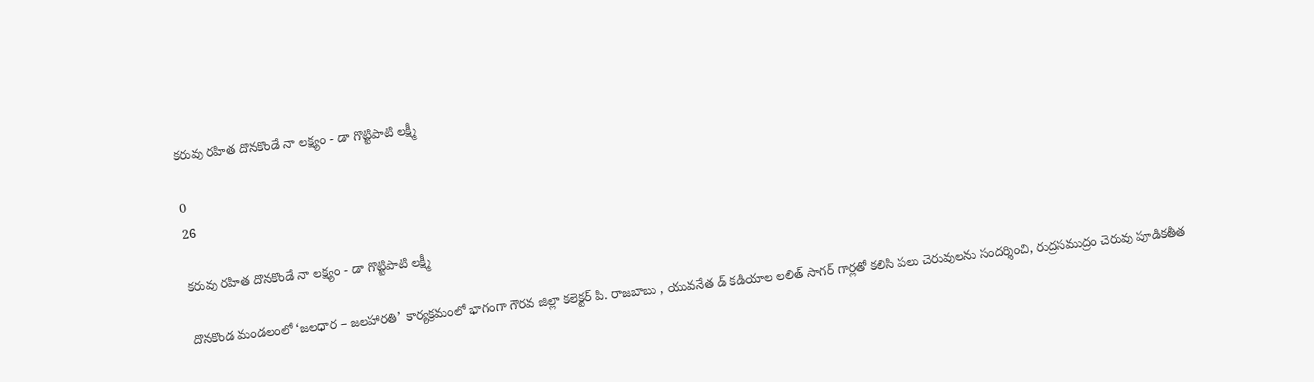కరువు రహిత దొనకొండే నా లక్ష్యం - డా గొట్టిపాటి లక్ష్మీ

0
26

కరువు రహిత దొనకొండే నా లక్ష్యం - డా గొట్టిపాటి లక్ష్మీ

దొనకొండ మండలంలో ‘జలధార – జలహారతి’ కార్యక్రమంలో భాగంగా గౌరవ జిల్లా కలెక్టర్ పి. రాజబాబు , యువనేత డ్ కడియాల లలిత్ సాగర్ గార్లతో కలిసి పలు చెరువులను సందర్శించి, రుద్రసముద్రం చెరువు పూడికతీత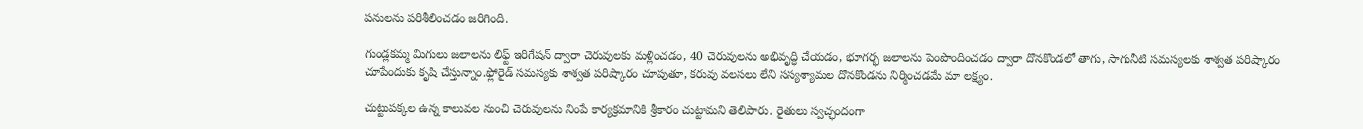పనులను పరిశీలించడం జరిగింది.

గుండ్లకమ్మ మిగులు జలాలను లిఫ్ట్ ఇరిగేషన్ ద్వారా చెరువులకు మళ్లించడం, 40 చెరువులను అభివృద్ధి చేయడం, భూగర్భ జలాలను పెంపొందించడం ద్వారా దొనకొండలో తాగు, సాగునీటి సమస్యలకు శాశ్వత పరిష్కారం చూపేందుకు కృషి చేస్తున్నాం.ఫ్లోరైడ్ సమస్యకు శాశ్వత పరిష్కారం చూపుతూ, కరువు వలసలు లేని సస్యశ్యామల దొనకొండను నిర్మించడమే మా లక్ష్యం.

చుట్టుపక్కల ఉన్న కాలువల నుంచి చెరువులను నింపే కార్యక్రమానికి శ్రీకారం చుట్టామని తెలిపారు. రైతులు స్వచ్ఛందంగా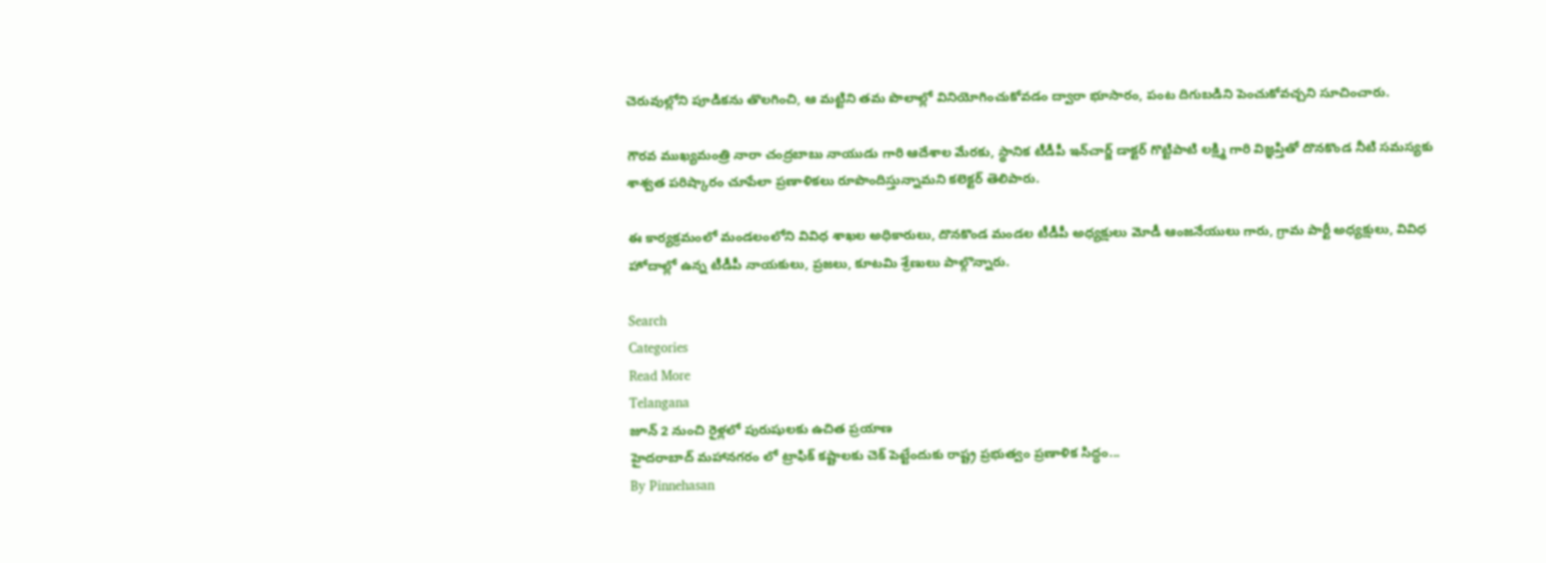చెరువుల్లోని పూడికను తొలగించి, ఆ మట్టిని తమ పొలాల్లో వినియోగించుకోవడం ద్వారా భూసారం, పంట దిగుబడిని పెంచుకోవచ్చని సూచించారు.

గౌరవ ముఖ్యమంత్రి నారా చంద్రబాబు నాయుడు గారి ఆదేశాల మేరకు, స్థానిక టీడీపీ ఇన్‌చార్జ్ డాక్టర్ గొట్టిపాటి లక్ష్మి గారి విజ్ఞప్తితో దొనకొండ నీటి సమస్యకు శాశ్వత పరిష్కారం చూపేలా ప్రణాళికలు రూపొందిస్తున్నామని కలెక్టర్ తెలిపారు.

ఈ కార్యక్రమంలో మండలంలోని వివిధ శాఖల అధికారులు, దొనకొండ మండల టీడీపీ అధ్యక్షులు మోడీ ఆంజనేయులు గారు, గ్రామ పార్టీ అధ్యక్షులు, వివిధ హోదాల్లో ఉన్న టీడీపీ నాయకులు, ప్రజలు, కూటమి శ్రేణులు పాల్గొన్నారు.

Search
Categories
Read More
Telangana
జూన్ 2 నుంచి రైళ్లలో పురుషులకు ఉచిత ప్రయాణ
హైదరాబాద్ మహానగరం లో ట్రాఫిక్ కష్టాలకు చెక్ పెట్టేందుకు రాష్ట్ర ప్రభుత్వం ప్రణాళిక సిద్ధం...
By Pinnehasan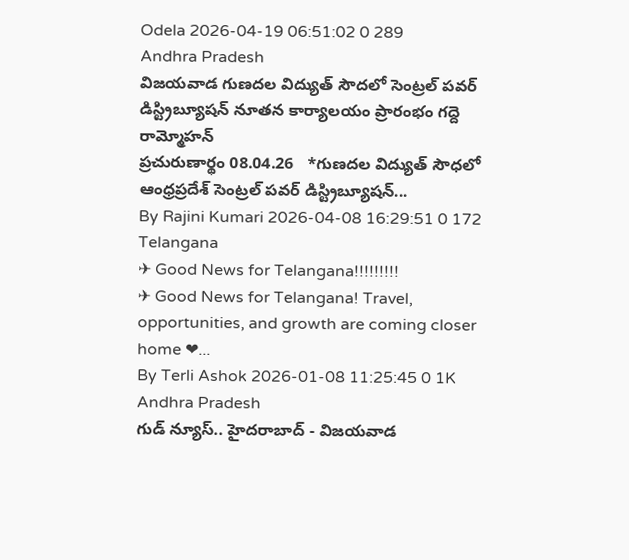Odela 2026-04-19 06:51:02 0 289
Andhra Pradesh
విజయవాడ గుణదల విద్యుత్ సౌదలో సెంట్రల్ పవర్ డిస్ట్రిబ్యూషన్ నూతన కార్యాలయం ప్రారంభం గద్దె రామ్మోహన్
ప్రచురుణార్థం 08.04.26   *గుణదల విద్యుత్ సౌధలో ఆంధ్రప్రదేశ్ సెంట్రల్ పవర్ డిస్ట్రిబ్యూషన్...
By Rajini Kumari 2026-04-08 16:29:51 0 172
Telangana
✈ Good News for Telangana!!!!!!!!!
✈ Good News for Telangana! Travel, opportunities, and growth are coming closer home ❤...
By Terli Ashok 2026-01-08 11:25:45 0 1K
Andhra Pradesh
గుడ్ న్యూస్.. హైదరాబాద్ - విజయవాడ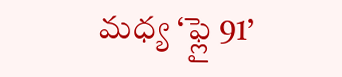మధ్య ‘ఫ్లై 91’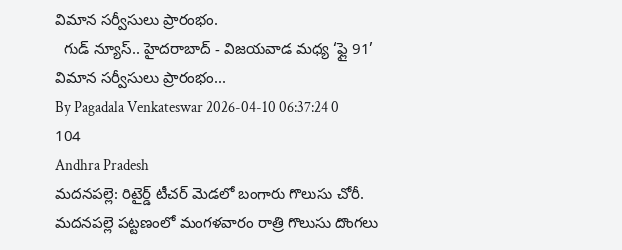విమాన సర్వీసులు ప్రారంభం.
  గుడ్ న్యూస్.. హైదరాబాద్ - విజయవాడ మధ్య ‘ఫ్లై 91’ విమాన సర్వీసులు ప్రారంభం...
By Pagadala Venkateswar 2026-04-10 06:37:24 0 104
Andhra Pradesh
మదనపల్లె: రిటైర్డ్ టీచర్ మెడలో బంగారు గొలుసు చోరీ.
మదనపల్లె పట్టణంలో మంగళవారం రాత్రి గొలుసు దొంగలు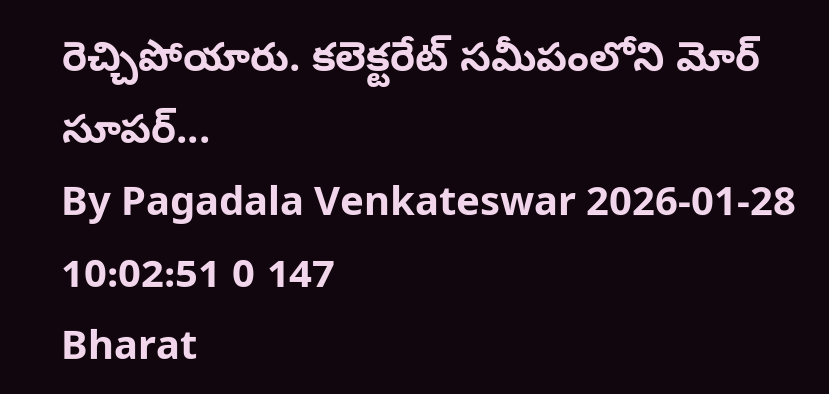రెచ్చిపోయారు. కలెక్టరేట్ సమీపంలోని మోర్ సూపర్...
By Pagadala Venkateswar 2026-01-28 10:02:51 0 147
Bharat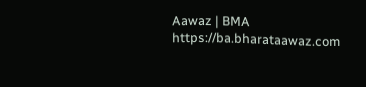Aawaz | BMA https://ba.bharataawaz.com